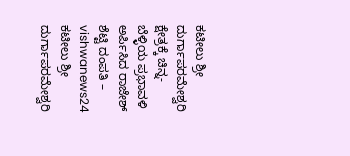ಕಟೀಲು ಶ್ರೀ ದುರ್ಗಾಪರಮೇಶ್ವರಿ ಕ್ಷೇತ್ರಕ್ಕೆ ಚಿನ್ನ-ಬೆಳ್ಳಿಯ ಪ್ರಭಾವಳಿ ಅರ್ಪಿಸಿದ ರಾಜೇಶ್ ಶೆಟ್ಟಿ ದಂಪತಿ – vishwanews24
ಕಟೀಲು ಶ್ರೀ ದುರ್ಗಾಪರಮೇಶ್ವರಿ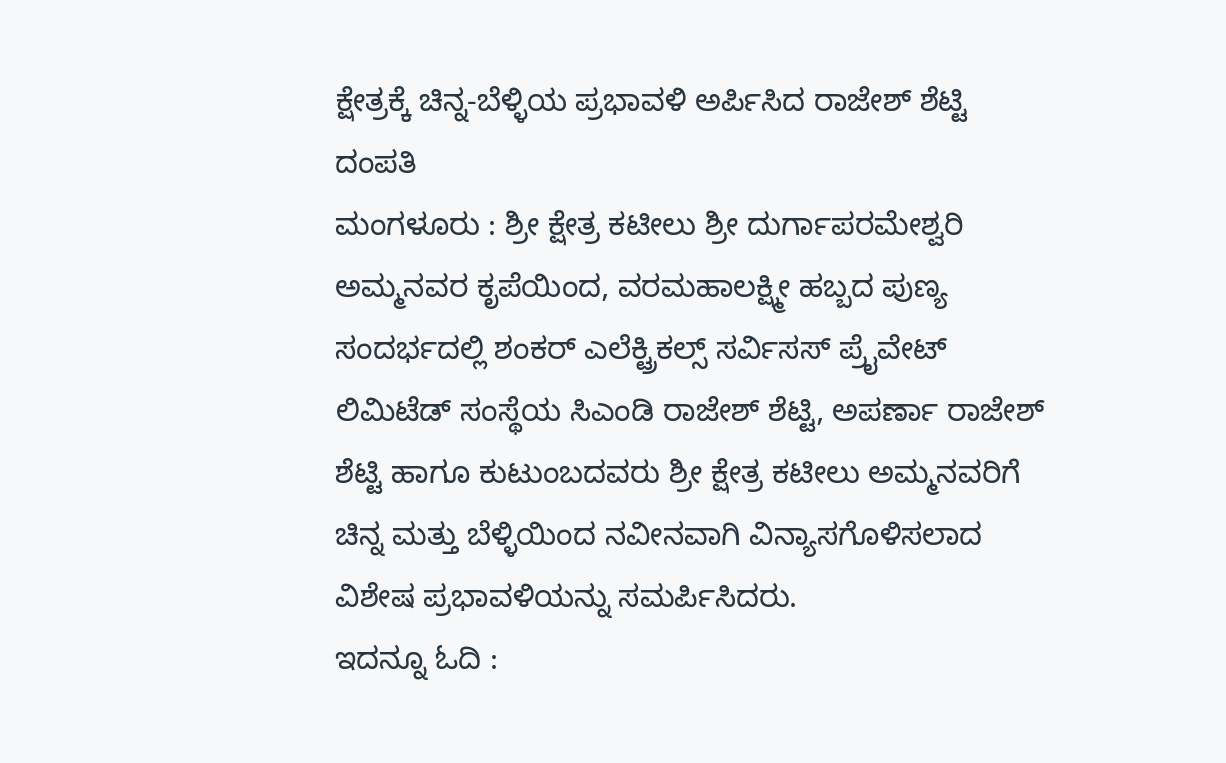ಕ್ಷೇತ್ರಕ್ಕೆ ಚಿನ್ನ-ಬೆಳ್ಳಿಯ ಪ್ರಭಾವಳಿ ಅರ್ಪಿಸಿದ ರಾಜೇಶ್ ಶೆಟ್ಟಿ ದಂಪತಿ
ಮಂಗಳೂರು : ಶ್ರೀ ಕ್ಷೇತ್ರ ಕಟೀಲು ಶ್ರೀ ದುರ್ಗಾಪರಮೇಶ್ವರಿ ಅಮ್ಮನವರ ಕೃಪೆಯಿಂದ, ವರಮಹಾಲಕ್ಷ್ಮೀ ಹಬ್ಬದ ಪುಣ್ಯ ಸಂದರ್ಭದಲ್ಲಿ ಶಂಕರ್ ಎಲೆಕ್ಟ್ರಿಕಲ್ಸ್ ಸರ್ವಿಸಸ್ ಪ್ರೈವೇಟ್ ಲಿಮಿಟೆಡ್ ಸಂಸ್ಥೆಯ ಸಿಎಂಡಿ ರಾಜೇಶ್ ಶೆಟ್ಟಿ, ಅಪರ್ಣಾ ರಾಜೇಶ್ ಶೆಟ್ಟಿ ಹಾಗೂ ಕುಟುಂಬದವರು ಶ್ರೀ ಕ್ಷೇತ್ರ ಕಟೀಲು ಅಮ್ಮನವರಿಗೆ ಚಿನ್ನ ಮತ್ತು ಬೆಳ್ಳಿಯಿಂದ ನವೀನವಾಗಿ ವಿನ್ಯಾಸಗೊಳಿಸಲಾದ ವಿಶೇಷ ಪ್ರಭಾವಳಿಯನ್ನು ಸಮರ್ಪಿಸಿದರು.
ಇದನ್ನೂ ಓದಿ :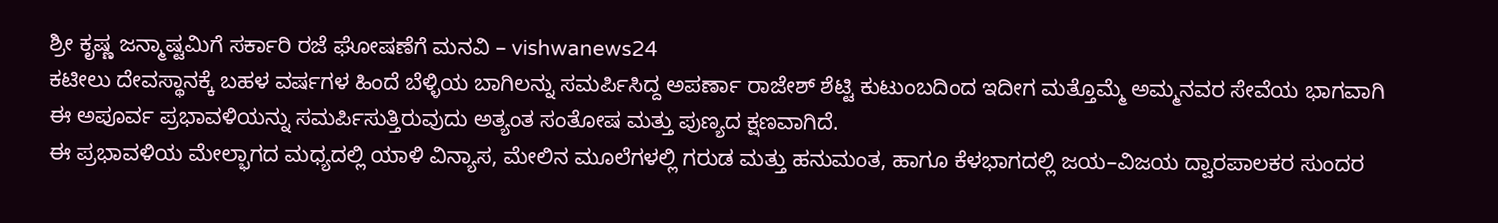ಶ್ರೀ ಕೃಷ್ಣ ಜನ್ಮಾಷ್ಟಮಿಗೆ ಸರ್ಕಾರಿ ರಜೆ ಘೋಷಣೆಗೆ ಮನವಿ – vishwanews24
ಕಟೀಲು ದೇವಸ್ಥಾನಕ್ಕೆ ಬಹಳ ವರ್ಷಗಳ ಹಿಂದೆ ಬೆಳ್ಳಿಯ ಬಾಗಿಲನ್ನು ಸಮರ್ಪಿಸಿದ್ದ ಅಪರ್ಣಾ ರಾಜೇಶ್ ಶೆಟ್ಟಿ ಕುಟುಂಬದಿಂದ ಇದೀಗ ಮತ್ತೊಮ್ಮೆ ಅಮ್ಮನವರ ಸೇವೆಯ ಭಾಗವಾಗಿ ಈ ಅಪೂರ್ವ ಪ್ರಭಾವಳಿಯನ್ನು ಸಮರ್ಪಿಸುತ್ತಿರುವುದು ಅತ್ಯಂತ ಸಂತೋಷ ಮತ್ತು ಪುಣ್ಯದ ಕ್ಷಣವಾಗಿದೆ.
ಈ ಪ್ರಭಾವಳಿಯ ಮೇಲ್ಭಾಗದ ಮಧ್ಯದಲ್ಲಿ ಯಾಳಿ ವಿನ್ಯಾಸ, ಮೇಲಿನ ಮೂಲೆಗಳಲ್ಲಿ ಗರುಡ ಮತ್ತು ಹನುಮಂತ, ಹಾಗೂ ಕೆಳಭಾಗದಲ್ಲಿ ಜಯ–ವಿಜಯ ದ್ವಾರಪಾಲಕರ ಸುಂದರ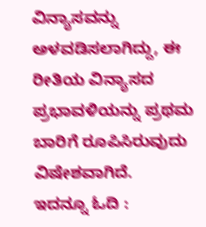ವಿನ್ಯಾಸವನ್ನು ಅಳವಡಿಸಲಾಗಿದ್ದು, ಈ ರೀತಿಯ ವಿನ್ಯಾಸದ ಪ್ರಭಾವಳಿಯನ್ನು ಪ್ರಥಮ ಬಾರಿಗೆ ರೂಪಿಸಿರುವುದು ವಿಷೇಶವಾಗಿದೆ.
ಇದನ್ನೂ ಓದಿ :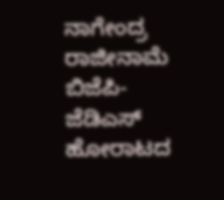ನಾಗೇಂದ್ರ ರಾಜೀನಾಮೆ ಬಿಜೆಪಿ-ಜೆಡಿಎಸ್ ಹೋರಾಟದ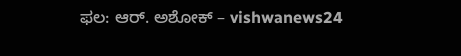ಫಲ: ಆರ್. ಅಶೋಕ್ – vishwanews24